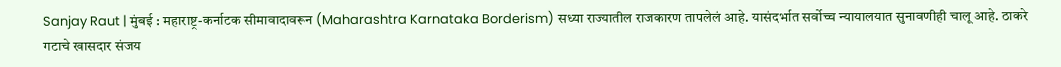Sanjay Raut | मुंबई : महाराष्ट्र-कर्नाटक सीमावादावरून (Maharashtra Karnataka Borderism) सध्या राज्यातील राजकारण तापलेलं आहे. यासंदर्भात सर्वोच्च न्यायालयात सुनावणीही चालू आहे. ठाकरे गटाचे खासदार संजय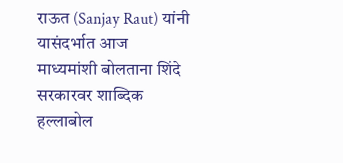राऊत (Sanjay Raut) यांनी यासंदर्भात आज माध्यमांशी बोलताना शिंदे सरकारवर शाब्दिक हल्लाबोल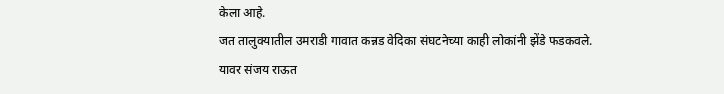केला आहे.
जत तालुक्यातील उमराडी गावात कन्नड वेदिका संघटनेच्या काही लोकांनी झेंडे फडकवले. यावर संजय राऊत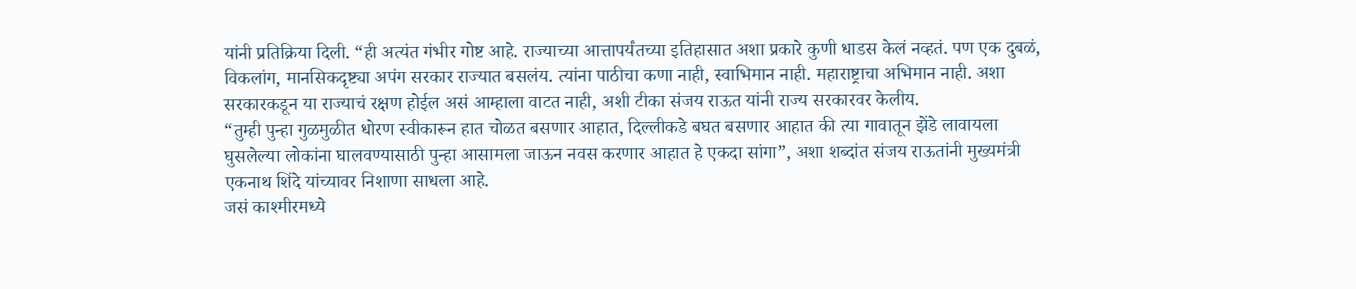यांनी प्रतिक्रिया दिली. “ही अत्यंत गंभीर गोष्ट आहे. राज्याच्या आत्तापर्यंतच्या इतिहासात अशा प्रकारे कुणी धाडस केलं नव्हतं. पण एक दुबळं, विकलांग, मानसिकदृष्ट्या अपंग सरकार राज्यात बसलंय. त्यांना पाठीचा कणा नाही, स्वाभिमान नाही. महाराष्ट्राचा अभिमान नाही. अशा सरकारकडून या राज्याचं रक्षण होईल असं आम्हाला वाटत नाही, अशी टीका संजय राऊत यांनी राज्य सरकारवर केलीय.
“तुम्ही पुन्हा गुळमुळीत धोरण स्वीकारून हात चोळत बसणार आहात, दिल्लीकडे बघत बसणार आहात की त्या गावातून झेंडे लावायला घुसलेल्या लोकांना घालवण्यासाठी पुन्हा आसामला जाऊन नवस करणार आहात हे एकदा सांगा”, अशा शब्दांत संजय राऊतांनी मुख्यमंत्री एकनाथ शिंदे यांच्यावर निशाणा साधला आहे.
जसं काश्मीरमध्ये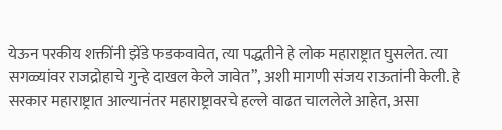येऊन परकीय शक्तींनी झेंडे फडकवावेत, त्या पद्धतीने हे लोक महाराष्ट्रात घुसलेत. त्या सगळ्यांवर राजद्रोहाचे गुन्हे दाखल केले जावेत”, अशी मागणी संजय राऊतांनी केली. हे सरकार महाराष्ट्रात आल्यानंतर महाराष्ट्रावरचे हल्ले वाढत चाललेले आहेत, असा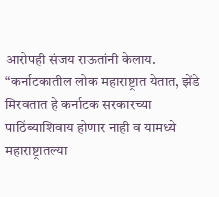आरोपही संजय राऊतांनी केलाय.
“कर्नाटकातील लोक महाराष्ट्रात येतात, झेंडे मिरवतात हे कर्नाटक सरकारच्या पाठिंब्याशिवाय होणार नाही व यामध्ये महाराष्ट्रातल्या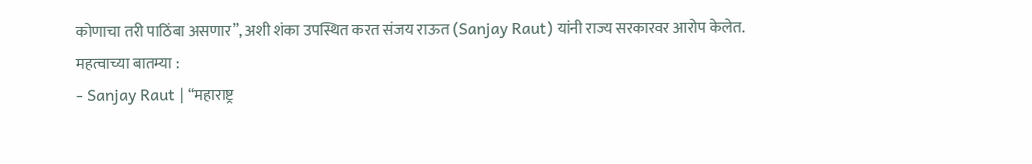कोणाचा तरी पाठिंबा असणार”, अशी शंका उपस्थित करत संजय राऊत (Sanjay Raut) यांनी राज्य सरकारवर आरोप केलेत.
महत्वाच्या बातम्या :
- Sanjay Raut | “महाराष्ट्र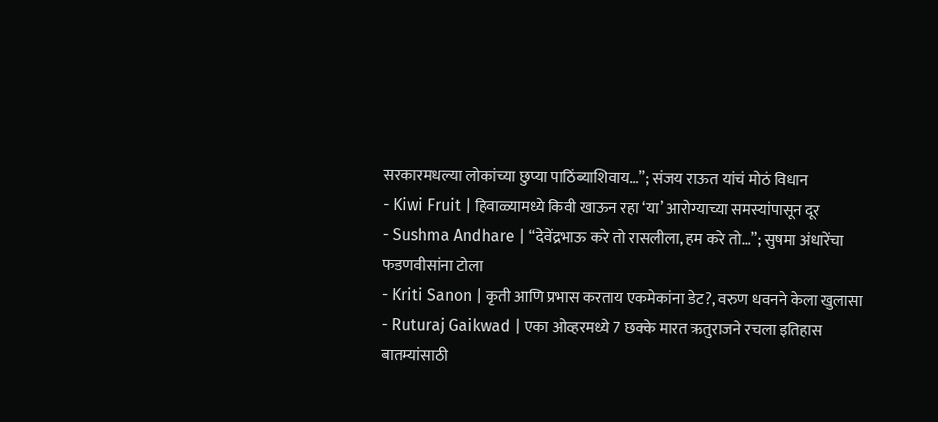सरकारमधल्या लोकांच्या छुप्या पाठिंब्याशिवाय…”; संजय राऊत यांचं मोठं विधान
- Kiwi Fruit | हिवाळ्यामध्ये किवी खाऊन रहा ‘या’ आरोग्याच्या समस्यांपासून दूर
- Sushma Andhare | “देवेंद्रभाऊ करे तो रासलीला, हम करे तो…”; सुषमा अंधारेंचा फडणवीसांना टोला
- Kriti Sanon | कृती आणि प्रभास करताय एकमेकांना डेट?, वरुण धवनने केला खुलासा
- Ruturaj Gaikwad | एका ओव्हरमध्ये 7 छक्के मारत ऋतुराजने रचला इतिहास
बातम्यांसाठी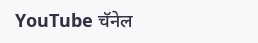YouTube चॅनेल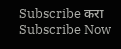Subscribe करा
Subscribe Now